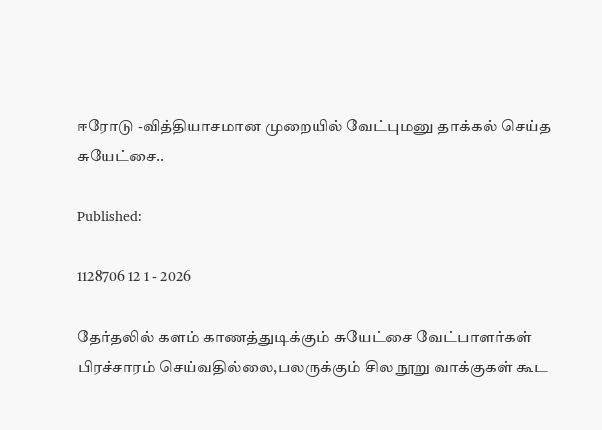ஈரோடு -வித்தியாசமான முறையில் வேட்புமனு தாக்கல் செய்த சுயேட்சை..

Published:

1128706 12 1 - 2026

தேர்தலில் களம் காணத்துடிக்கும் சுயேட்சை வேட்பாளர்கள் பிரச்சாரம் செய்வதில்லை,பலருக்கும் சில நூறு வாக்குகள் கூட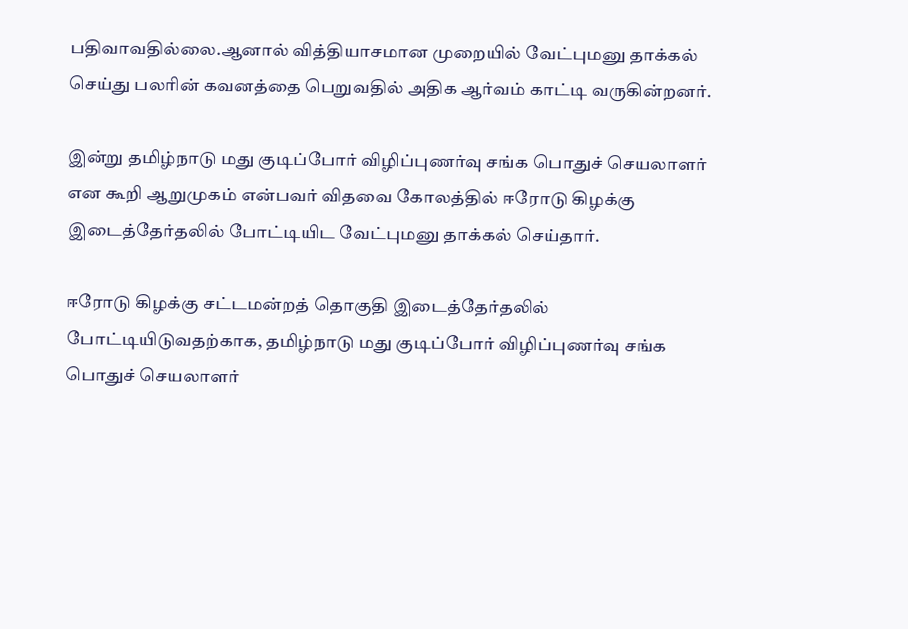பதிவாவதில்லை.ஆனால் வித்தியாசமான முறையில் வேட்புமனு தாக்கல் செய்து பலரின் கவனத்தை பெறுவதில் அதிக ஆர்வம் காட்டி வருகின்றனர்.

இன்று தமிழ்நாடு மது குடிப்போர் விழிப்புணர்வு சங்க பொதுச் செயலாளர் என கூறி ஆறுமுகம் என்பவர் விதவை கோலத்தில் ஈரோடு கிழக்கு இடைத்தேர்தலில் போட்டியிட வேட்புமனு தாக்கல் செய்தார்.

ஈரோடு கிழக்கு சட்டமன்றத் தொகுதி இடைத்தேர்தலில் போட்டியிடுவதற்காக, தமிழ்நாடு மது குடிப்போர் விழிப்புணர்வு சங்க பொதுச் செயலாளர்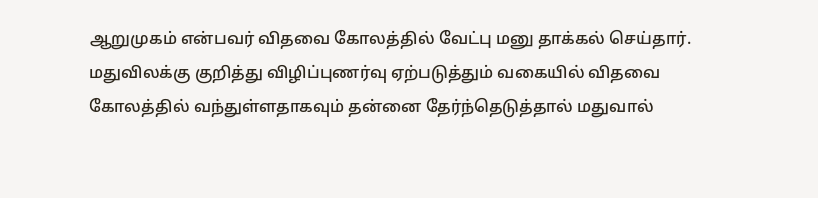ஆறுமுகம் என்பவர் விதவை கோலத்தில் வேட்பு மனு தாக்கல் செய்தார். மதுவிலக்கு குறித்து விழிப்புணர்வு ஏற்படுத்தும் வகையில் விதவை கோலத்தில் வந்துள்ளதாகவும் தன்னை தேர்ந்தெடுத்தால் மதுவால்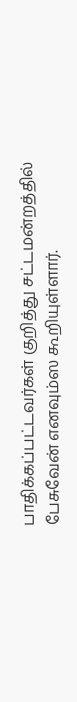பாதிக்கப்பட்டவர்கள் குறித்து சட்டமன்றத்தில் பேசுவேன் எனவும்ஸ கூறியுள்ளார்.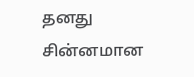தனது சின்னமான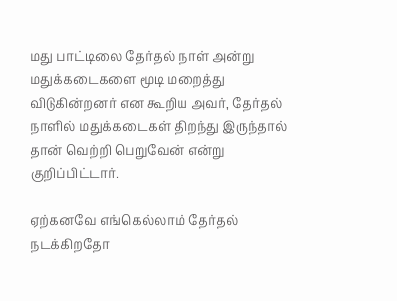மது பாட்டிலை தேர்தல் நாள் அன்று மதுக்கடைகளை மூடி மறைத்து விடுகின்றனர் என கூறிய அவர், தேர்தல் நாளில் மதுக்கடைகள் திறந்து இருந்தால் தான் வெற்றி பெறுவேன் என்று குறிப்பிட்டார்.

ஏற்கனவே எங்கெல்லாம் தேர்தல் நடக்கிறதோ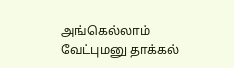அங்கெல்லாம் வேட்புமனு தாக்கல்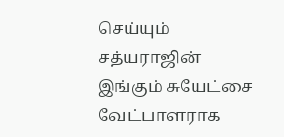செய்யும் சத்யராஜின் இங்கும் சுயேட்சை வேட்பாளராக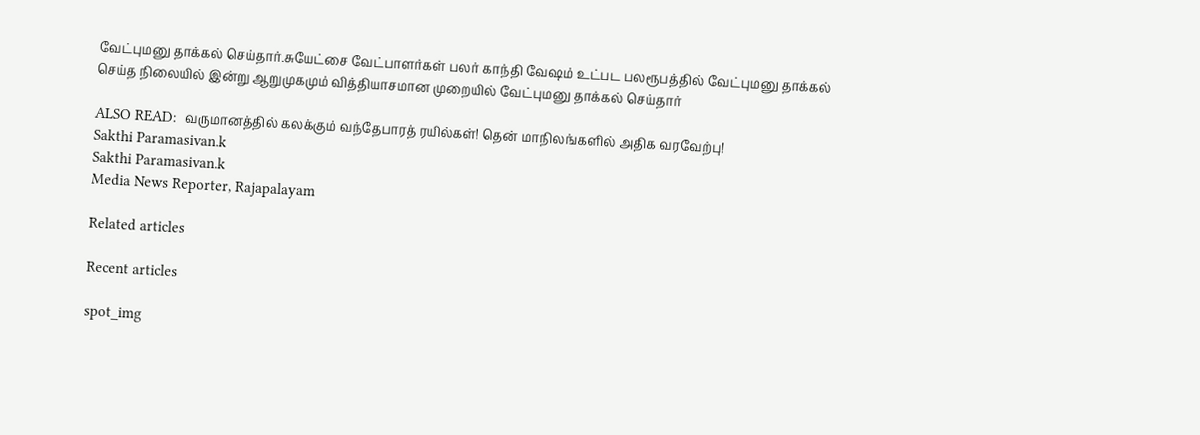வேட்புமனு தாக்கல் செய்தார்.சுயேட்சை வேட்பாளர்கள் பலர் காந்தி வேஷம் உட்பட பலரூபத்தில் வேட்புமனு தாக்கல் செய்த நிலையில் இன்று ஆறுமுகமும் வித்தியாசமான முறையில் வேட்புமனு தாக்கல் செய்தார்

ALSO READ:  வருமானத்தில் கலக்கும் வந்தேபாரத் ரயில்கள்! தென் மாநிலங்களில் அதிக வரவேற்பு!
Sakthi Paramasivan.k
Sakthi Paramasivan.k
Media News Reporter, Rajapalayam

Related articles

Recent articles

spot_img